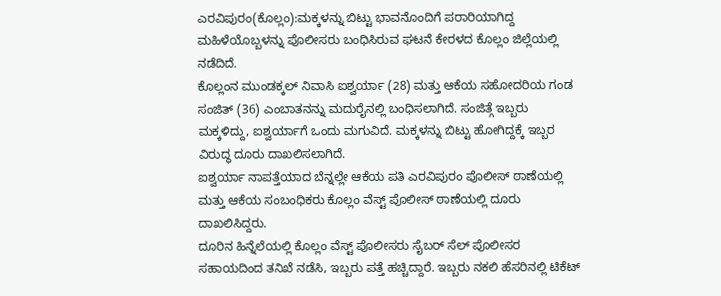ಎರವಿಪುರಂ(ಕೊಲ್ಲಂ):ಮಕ್ಕಳನ್ನು ಬಿಟ್ಟು ಭಾವನೊಂದಿಗೆ ಪರಾರಿಯಾಗಿದ್ದ ಮಹಿಳೆಯೊಬ್ಬಳನ್ನು ಪೊಲೀಸರು ಬಂಧಿಸಿರುವ ಘಟನೆ ಕೇರಳದ ಕೊಲ್ಲಂ ಜಿಲ್ಲೆಯಲ್ಲಿ ನಡೆದಿದೆ.
ಕೊಲ್ಲಂನ ಮುಂಡಕ್ಕಲ್ ನಿವಾಸಿ ಐಶ್ವರ್ಯಾ (28) ಮತ್ತು ಆಕೆಯ ಸಹೋದರಿಯ ಗಂಡ ಸಂಜಿತ್ (36) ಎಂಬಾತನನ್ನು ಮದುರೈನಲ್ಲಿ ಬಂಧಿಸಲಾಗಿದೆ. ಸಂಜಿತ್ಗೆ ಇಬ್ಬರು ಮಕ್ಕಳಿದ್ದು, ಐಶ್ವರ್ಯಾಗೆ ಒಂದು ಮಗುವಿದೆ. ಮಕ್ಕಳನ್ನು ಬಿಟ್ಟು ಹೋಗಿದ್ದಕ್ಕೆ ಇಬ್ಬರ ವಿರುದ್ಧ ದೂರು ದಾಖಲಿಸಲಾಗಿದೆ.
ಐಶ್ವರ್ಯಾ ನಾಪತ್ತೆಯಾದ ಬೆನ್ನಲ್ಲೇ ಆಕೆಯ ಪತಿ ಎರವಿಪುರಂ ಪೊಲೀಸ್ ಠಾಣೆಯಲ್ಲಿ ಮತ್ತು ಆಕೆಯ ಸಂಬಂಧಿಕರು ಕೊಲ್ಲಂ ವೆಸ್ಟ್ ಪೊಲೀಸ್ ಠಾಣೆಯಲ್ಲಿ ದೂರು ದಾಖಲಿಸಿದ್ದರು.
ದೂರಿನ ಹಿನ್ನೆಲೆಯಲ್ಲಿ ಕೊಲ್ಲಂ ವೆಸ್ಟ್ ಪೊಲೀಸರು ಸೈಬರ್ ಸೆಲ್ ಪೊಲೀಸರ ಸಹಾಯದಿಂದ ತನಿಖೆ ನಡೆಸಿ, ಇಬ್ಬರು ಪತ್ತೆ ಹಚ್ಚಿದ್ದಾರೆ. ಇಬ್ಬರು ನಕಲಿ ಹೆಸರಿನಲ್ಲಿ ಟಿಕೆಟ್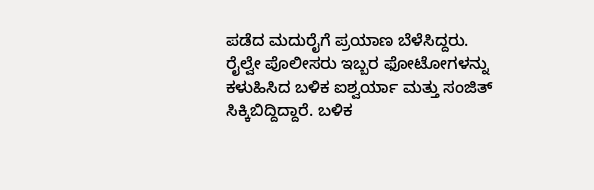ಪಡೆದ ಮದುರೈಗೆ ಪ್ರಯಾಣ ಬೆಳೆಸಿದ್ದರು.
ರೈಲ್ವೇ ಪೊಲೀಸರು ಇಬ್ಬರ ಫೋಟೋಗಳನ್ನು ಕಳುಹಿಸಿದ ಬಳಿಕ ಐಶ್ವರ್ಯಾ ಮತ್ತು ಸಂಜಿತ್ ಸಿಕ್ಕಿಬಿದ್ದಿದ್ದಾರೆ. ಬಳಿಕ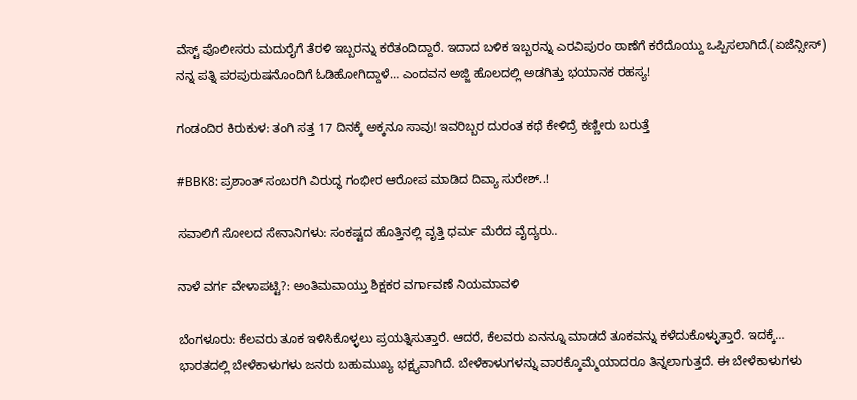ವೆಸ್ಟ್ ಪೊಲೀಸರು ಮದುರೈಗೆ ತೆರಳಿ ಇಬ್ಬರನ್ನು ಕರೆತಂದಿದ್ದಾರೆ. ಇದಾದ ಬಳಿಕ ಇಬ್ಬರನ್ನು ಎರವಿಪುರಂ ಠಾಣೆಗೆ ಕರೆದೊಯ್ದು ಒಪ್ಪಿಸಲಾಗಿದೆ.(ಏಜೆನ್ಸೀಸ್)
ನನ್ನ ಪತ್ನಿ ಪರಪುರುಷನೊಂದಿಗೆ ಓಡಿಹೋಗಿದ್ದಾಳೆ… ಎಂದವನ ಅಜ್ಜಿ ಹೊಲದಲ್ಲಿ ಅಡಗಿತ್ತು ಭಯಾನಕ ರಹಸ್ಯ!

ಗಂಡಂದಿರ ಕಿರುಕುಳ: ತಂಗಿ ಸತ್ತ 17 ದಿನಕ್ಕೆ ಅಕ್ಕನೂ ಸಾವು! ಇವರಿಬ್ಬರ ದುರಂತ ಕಥೆ ಕೇಳಿದ್ರೆ ಕಣ್ಣೀರು ಬರುತ್ತೆ

#BBK8: ಪ್ರಶಾಂತ್ ಸಂಬರಗಿ ವಿರುದ್ಧ ಗಂಭೀರ ಆರೋಪ ಮಾಡಿದ ದಿವ್ಯಾ ಸುರೇಶ್..!

ಸವಾಲಿಗೆ ಸೋಲದ ಸೇನಾನಿಗಳು: ಸಂಕಷ್ಟದ ಹೊತ್ತಿನಲ್ಲಿ ವೃತ್ತಿ ಧರ್ಮ ಮೆರೆದ ವೈದ್ಯರು..

ನಾಳೆ ವರ್ಗ ವೇಳಾಪಟ್ಟಿ?: ಅಂತಿಮವಾಯ್ತು ಶಿಕ್ಷಕರ ವರ್ಗಾವಣೆ ನಿಯಮಾವಳಿ

ಬೆಂಗಳೂರು: ಕೆಲವರು ತೂಕ ಇಳಿಸಿಕೊಳ್ಳಲು ಪ್ರಯತ್ನಿಸುತ್ತಾರೆ. ಆದರೆ, ಕೆಲವರು ಏನನ್ನೂ ಮಾಡದೆ ತೂಕವನ್ನು ಕಳೆದುಕೊಳ್ಳುತ್ತಾರೆ. ಇದಕ್ಕೆ…
ಭಾರತದಲ್ಲಿ ಬೇಳೆಕಾಳುಗಳು ಜನರು ಬಹುಮುಖ್ಯ ಭಕ್ಷ್ಯವಾಗಿದೆ. ಬೇಳೆಕಾಳುಗಳನ್ನು ವಾರಕ್ಕೊಮ್ಮೆಯಾದರೂ ತಿನ್ನಲಾಗುತ್ತದೆ. ಈ ಬೇಳೆಕಾಳುಗಳು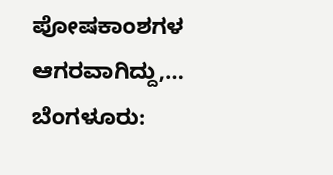ಪೋಷಕಾಂಶಗಳ ಆಗರವಾಗಿದ್ದು,…
ಬೆಂಗಳೂರು: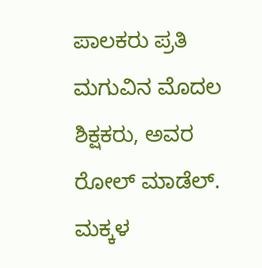ಪಾಲಕರು ಪ್ರತಿ ಮಗುವಿನ ಮೊದಲ ಶಿಕ್ಷಕರು, ಅವರ ರೋಲ್ ಮಾಡೆಲ್. ಮಕ್ಕಳ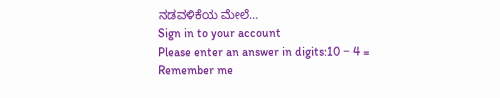ನಡವಳಿಕೆಯ ಮೇಲೆ…
Sign in to your account
Please enter an answer in digits:10 − 4 =
Remember me